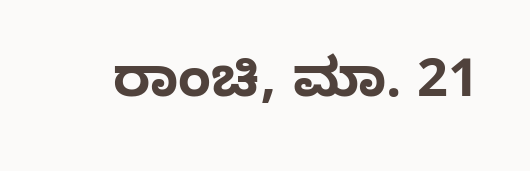ರಾಂಚಿ, ಮಾ. 21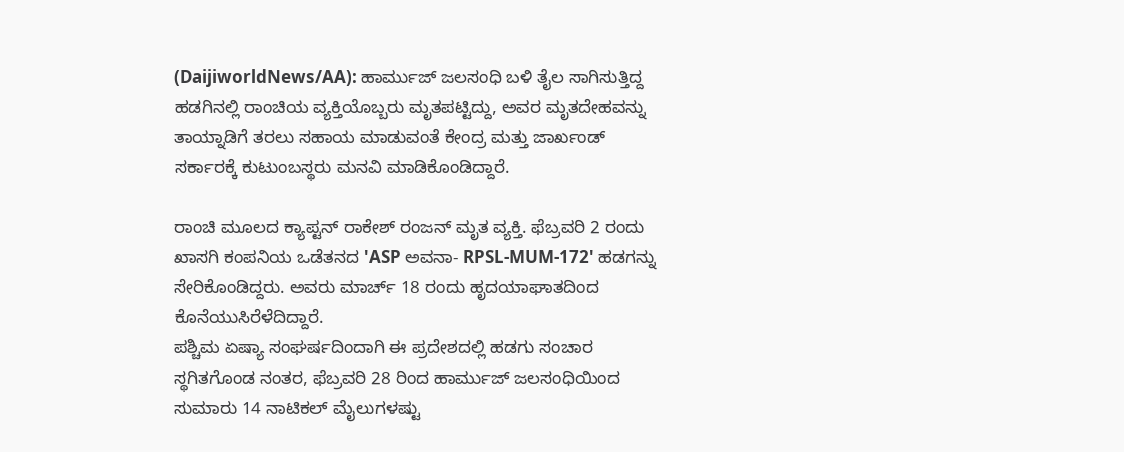(DaijiworldNews/AA): ಹಾರ್ಮುಜ್ ಜಲಸಂಧಿ ಬಳಿ ತೈಲ ಸಾಗಿಸುತ್ತಿದ್ದ ಹಡಗಿನಲ್ಲಿ ರಾಂಚಿಯ ವ್ಯಕ್ತಿಯೊಬ್ಬರು ಮೃತಪಟ್ಟಿದ್ದು, ಅವರ ಮೃತದೇಹವನ್ನು ತಾಯ್ನಾಡಿಗೆ ತರಲು ಸಹಾಯ ಮಾಡುವಂತೆ ಕೇಂದ್ರ ಮತ್ತು ಜಾರ್ಖಂಡ್ ಸರ್ಕಾರಕ್ಕೆ ಕುಟುಂಬಸ್ಥರು ಮನವಿ ಮಾಡಿಕೊಂಡಿದ್ದಾರೆ.

ರಾಂಚಿ ಮೂಲದ ಕ್ಯಾಪ್ಟನ್ ರಾಕೇಶ್ ರಂಜನ್ ಮೃತ ವ್ಯಕ್ತಿ. ಫೆಬ್ರವರಿ 2 ರಂದು ಖಾಸಗಿ ಕಂಪನಿಯ ಒಡೆತನದ 'ASP ಅವನಾ- RPSL-MUM-172' ಹಡಗನ್ನು ಸೇರಿಕೊಂಡಿದ್ದರು. ಅವರು ಮಾರ್ಚ್ 18 ರಂದು ಹೃದಯಾಘಾತದಿಂದ ಕೊನೆಯುಸಿರೆಳೆದಿದ್ದಾರೆ.
ಪಶ್ಚಿಮ ಏಷ್ಯಾ ಸಂಘರ್ಷದಿಂದಾಗಿ ಈ ಪ್ರದೇಶದಲ್ಲಿ ಹಡಗು ಸಂಚಾರ ಸ್ಥಗಿತಗೊಂಡ ನಂತರ, ಫೆಬ್ರವರಿ 28 ರಿಂದ ಹಾರ್ಮುಜ್ ಜಲಸಂಧಿಯಿಂದ ಸುಮಾರು 14 ನಾಟಿಕಲ್ ಮೈಲುಗಳಷ್ಟು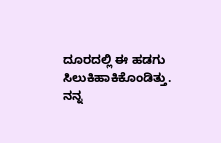ದೂರದಲ್ಲಿ ಈ ಹಡಗು ಸಿಲುಕಿಹಾಕಿಕೊಂಡಿತ್ತು.
ನನ್ನ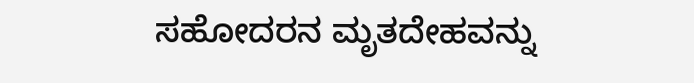ಸಹೋದರನ ಮೃತದೇಹವನ್ನು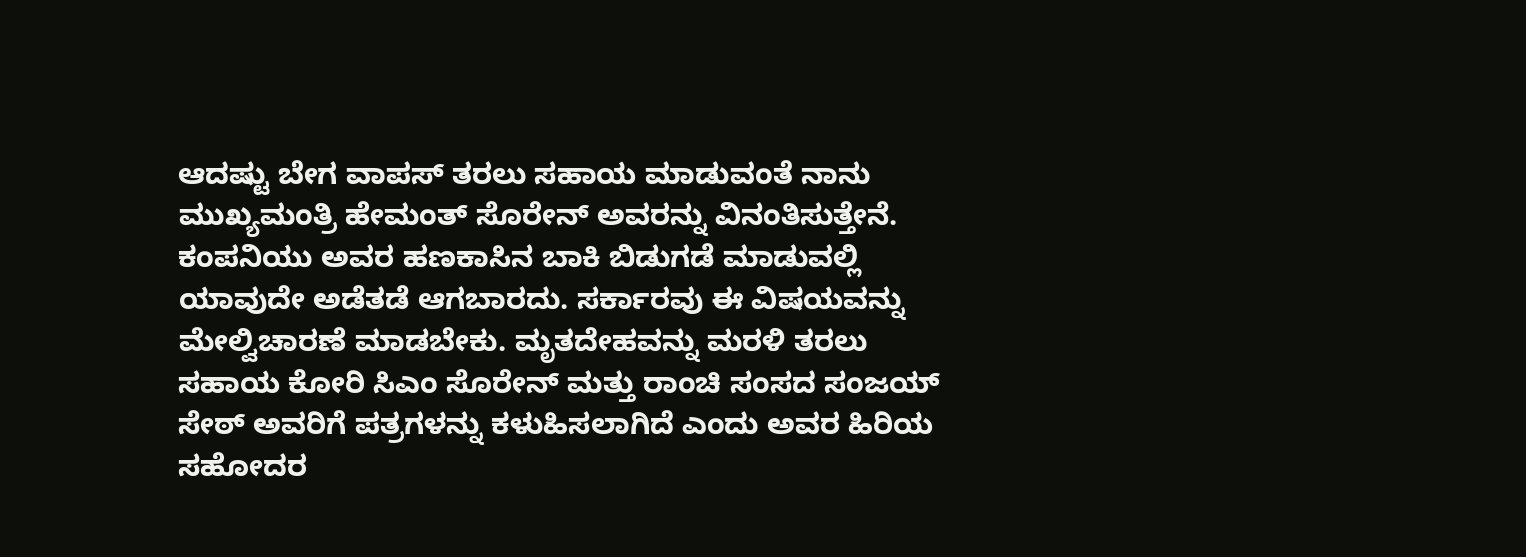ಆದಷ್ಟು ಬೇಗ ವಾಪಸ್ ತರಲು ಸಹಾಯ ಮಾಡುವಂತೆ ನಾನು ಮುಖ್ಯಮಂತ್ರಿ ಹೇಮಂತ್ ಸೊರೇನ್ ಅವರನ್ನು ವಿನಂತಿಸುತ್ತೇನೆ. ಕಂಪನಿಯು ಅವರ ಹಣಕಾಸಿನ ಬಾಕಿ ಬಿಡುಗಡೆ ಮಾಡುವಲ್ಲಿ ಯಾವುದೇ ಅಡೆತಡೆ ಆಗಬಾರದು. ಸರ್ಕಾರವು ಈ ವಿಷಯವನ್ನು ಮೇಲ್ವಿಚಾರಣೆ ಮಾಡಬೇಕು. ಮೃತದೇಹವನ್ನು ಮರಳಿ ತರಲು ಸಹಾಯ ಕೋರಿ ಸಿಎಂ ಸೊರೇನ್ ಮತ್ತು ರಾಂಚಿ ಸಂಸದ ಸಂಜಯ್ ಸೇಠ್ ಅವರಿಗೆ ಪತ್ರಗಳನ್ನು ಕಳುಹಿಸಲಾಗಿದೆ ಎಂದು ಅವರ ಹಿರಿಯ ಸಹೋದರ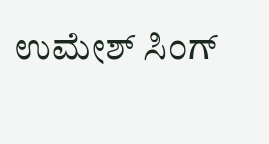ಉಮೇಶ್ ಸಿಂಗ್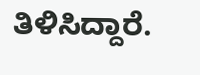ತಿಳಿಸಿದ್ದಾರೆ.